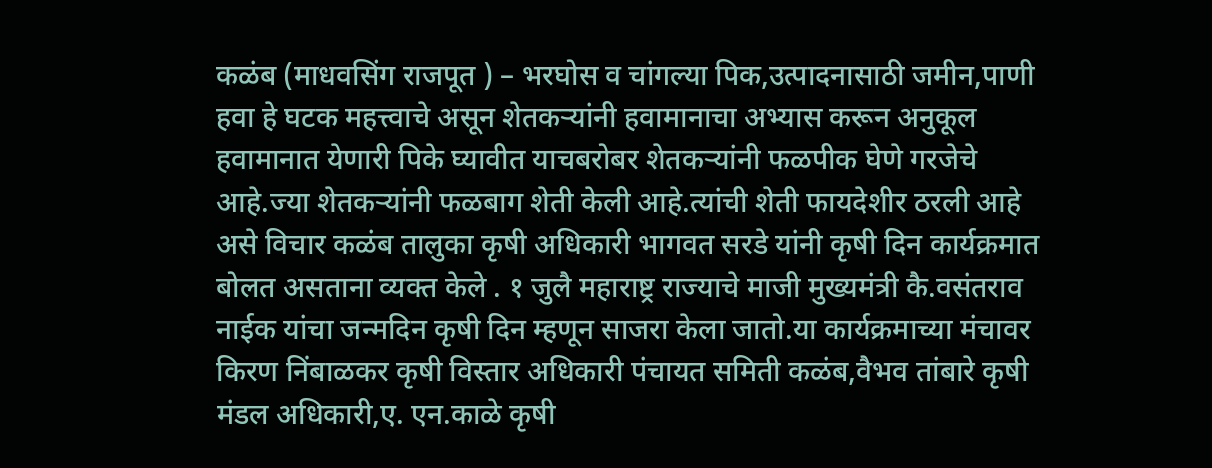कळंब (माधवसिंग राजपूत ) – भरघोस व चांगल्या पिक,उत्पादनासाठी जमीन,पाणी हवा हे घटक महत्त्वाचे असून शेतकऱ्यांनी हवामानाचा अभ्यास करून अनुकूल हवामानात येणारी पिके घ्यावीत याचबरोबर शेतकऱ्यांनी फळपीक घेणे गरजेचे आहे.ज्या शेतकऱ्यांनी फळबाग शेती केली आहे.त्यांची शेती फायदेशीर ठरली आहे असे विचार कळंब तालुका कृषी अधिकारी भागवत सरडे यांनी कृषी दिन कार्यक्रमात बोलत असताना व्यक्त केले . १ जुलै महाराष्ट्र राज्याचे माजी मुख्यमंत्री कै.वसंतराव नाईक यांचा जन्मदिन कृषी दिन म्हणून साजरा केला जातो.या कार्यक्रमाच्या मंचावर किरण निंबाळकर कृषी विस्तार अधिकारी पंचायत समिती कळंब,वैभव तांबारे कृषी मंडल अधिकारी,ए. एन.काळे कृषी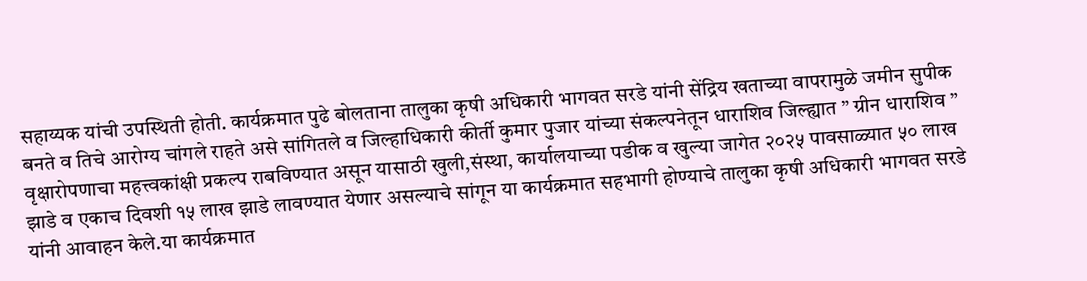सहाय्यक यांची उपस्थिती होती. कार्यक्रमात पुढे बोलताना तालुका कृषी अधिकारी भागवत सरडे यांनी सेंद्रिय खताच्या वापरामुळे जमीन सुपीक बनते व तिचे आरोग्य चांगले राहते असे सांगितले व जिल्हाधिकारी कीर्ती कुमार पुजार यांच्या संकल्पनेतून धाराशिव जिल्ह्यात ” ग्रीन धाराशिव ” वृक्षारोपणाचा महत्त्वकांक्षी प्रकल्प राबविण्यात असून यासाठी खुली,संस्था, कार्यालयाच्या पडीक व खुल्या जागेत २०२५ पावसाळ्यात ५० लाख झाडे व एकाच दिवशी १५ लाख झाडे लावण्यात येणार असल्याचे सांगून या कार्यक्रमात सहभागी होण्याचे तालुका कृषी अधिकारी भागवत सरडे यांनी आवाहन केले.या कार्यक्रमात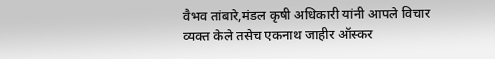वैभव तांबारे,मंडल कृषी अधिकारी यांनी आपले विचार व्यक्त केले तसेच एकनाथ जाहीर ऑस्कर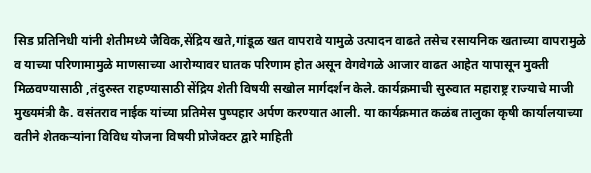सिड प्रतिनिधी यांनी शेतीमध्ये जैविक,सेंद्रिय खते,गांडूळ खत वापरावे यामुळे उत्पादन वाढते तसेच रसायनिक खताच्या वापरामुळे व याच्या परिणामामुळे माणसाच्या आरोग्यावर घातक परिणाम होत असून वेगवेगळे आजार वाढत आहेत यापासून मुक्ती मिळवण्यासाठी ,तंदुरुस्त राहण्यासाठी सेंद्रिय शेती विषयी सखोल मार्गदर्शन केले. कार्यक्रमाची सुरुवात महाराष्ट्र राज्याचे माजी मुख्यमंत्री कै. वसंतराव नाईक यांच्या प्रतिमेस पुष्पहार अर्पण करण्यात आली. या कार्यक्रमात कळंब तालुका कृषी कार्यालयाच्या वतीने शेतकऱ्यांना विविध योजना विषयी प्रोजेक्टर द्वारे माहिती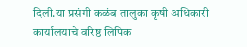दिली.या प्रसंगी कळंब तालुका कृषी अधिकारी कार्यालयाचे वरिष्ठ लिपिक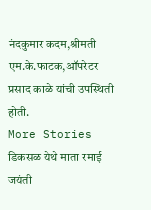नंदकुमार कदम,श्रीमती एम.के.फाटक,ऑपरेटर प्रसाद काळे यांची उपस्थिती होती.
More Stories
डिकसळ येथे माता रमाई जयंती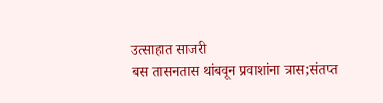उत्साहात साजरी
बस तासनतास थांबवून प्रवाशांना त्रास;संतप्त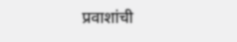प्रवाशांची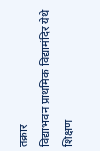तक्रार
विद्याभवन प्राथमिक विद्यामंदिर येथे शिक्षण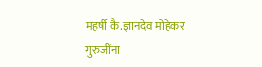महर्षी कै.ज्ञानदेव मोहेकर गुरुजींना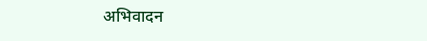अभिवादन